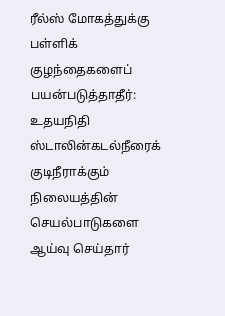ரீல்ஸ் மோகத்துக்கு பள்ளிக் குழந்தைகளைப் பயன்படுத்தாதீர்: உதயநிதி ஸ்டாலின்கடல்நீரைக் குடிநீராக்கும் நிலையத்தின் செயல்பாடுகளை ஆய்வு செய்தார்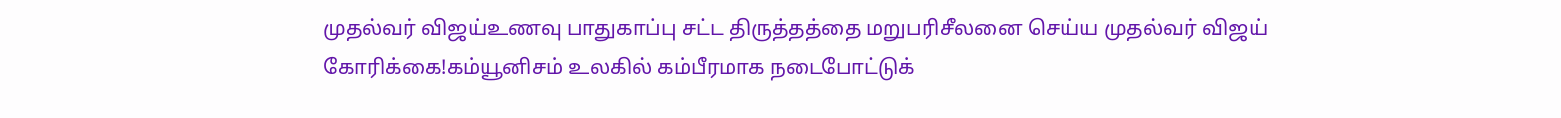முதல்வர் விஜய்உணவு பாதுகாப்பு சட்ட திருத்தத்தை மறுபரிசீலனை செய்ய முதல்வர் விஜய் கோரிக்கை!கம்யூனிசம் உலகில் கம்பீரமாக நடைபோட்டுக்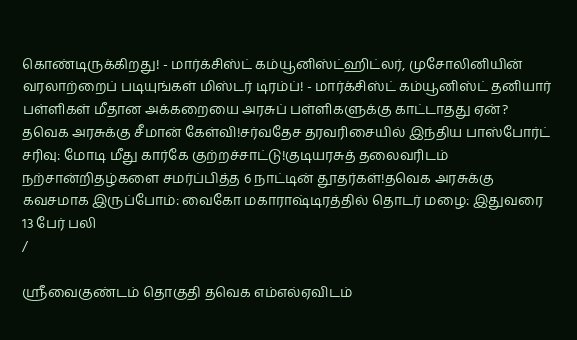கொண்டிருக்கிறது! - மார்க்சிஸ்ட் கம்யூனிஸ்ட்ஹிட்லர், முசோலினியின் வரலாற்றைப் படியுங்கள் மிஸ்டர் டிரம்ப்! - மார்க்சிஸ்ட் கம்யூனிஸ்ட் தனியார் பள்ளிகள் மீதான அக்கறையை அரசுப் பள்ளிகளுக்கு காட்டாதது ஏன்? தவெக அரசுக்கு சீமான் கேள்வி!சர்வதேச தரவரிசையில் இந்திய பாஸ்போர்ட் சரிவு: மோடி மீது கார்கே குற்றச்சாட்டு!குடியரசுத் தலைவரிடம் நற்சான்றிதழ்களை சமர்ப்பித்த 6 நாட்டின் தூதர்கள்!தவெக அரசுக்கு கவசமாக இருப்போம்: வைகோ மகாராஷ்டிரத்தில் தொடர் மழை: இதுவரை 13 பேர் பலி
/

ஸ்ரீவைகுண்டம் தொகுதி தவெக எம்எல்ஏவிடம்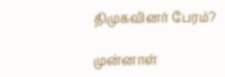திமுகவினர் பேரம்?

முன்னாள்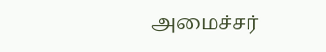அமைச்சர்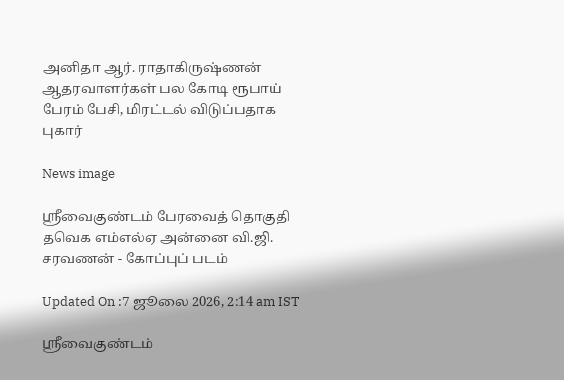அனிதா ஆர். ராதாகிருஷ்ணன் ஆதரவாளர்கள் பல கோடி ரூபாய் பேரம் பேசி, மிரட்டல் விடுப்பதாக புகார்

News image

ஸ்ரீவைகுண்டம் பேரவைத் தொகுதி தவெக எம்எல்ஏ அன்னை வி.ஜி. சரவணன் - கோப்புப் படம்

Updated On :7 ஜூலை 2026, 2:14 am IST

ஸ்ரீவைகுண்டம்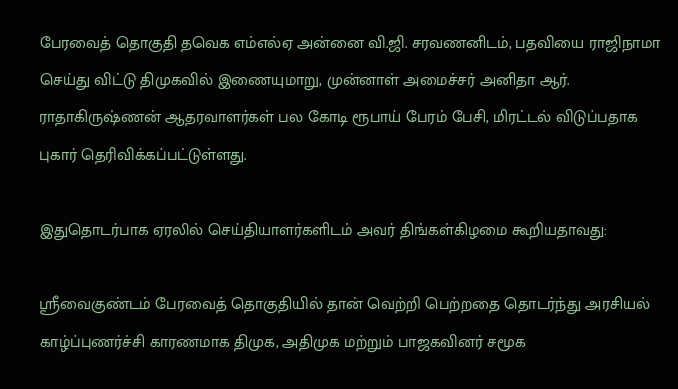பேரவைத் தொகுதி தவெக எம்எல்ஏ அன்னை வி.ஜி. சரவணனிடம், பதவியை ராஜிநாமா செய்து விட்டு திமுகவில் இணையுமாறு, முன்னாள் அமைச்சர் அனிதா ஆர். ராதாகிருஷ்ணன் ஆதரவாளர்கள் பல கோடி ரூபாய் பேரம் பேசி, மிரட்டல் விடுப்பதாக புகார் தெரிவிக்கப்பட்டுள்ளது.

இதுதொடர்பாக ஏரலில் செய்தியாளர்களிடம் அவர் திங்கள்கிழமை கூறியதாவது:

ஸ்ரீவைகுண்டம் பேரவைத் தொகுதியில் தான் வெற்றி பெற்றதை தொடர்ந்து அரசியல் காழ்ப்புணர்ச்சி காரணமாக திமுக, அதிமுக மற்றும் பாஜகவினர் சமூக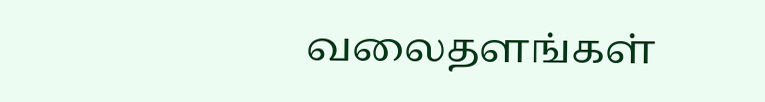வலைதளங்கள்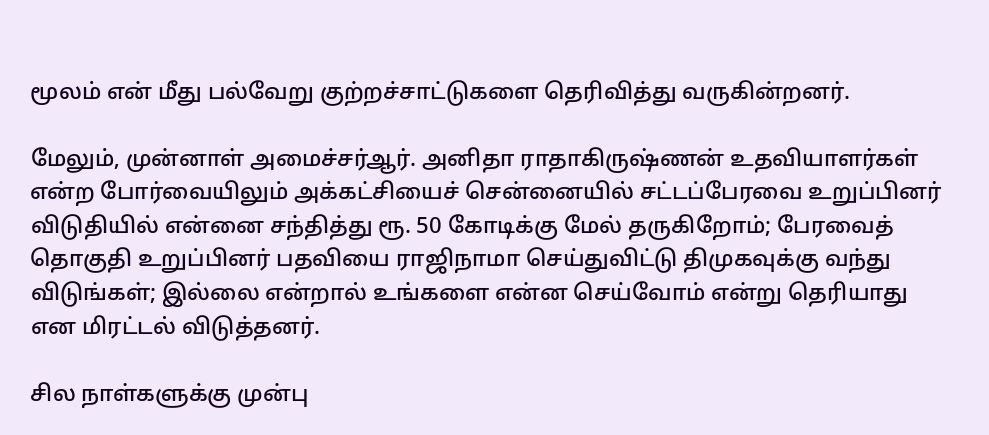மூலம் என் மீது பல்வேறு குற்றச்சாட்டுகளை தெரிவித்து வருகின்றனர்.

மேலும், முன்னாள் அமைச்சர்ஆர். அனிதா ராதாகிருஷ்ணன் உதவியாளர்கள் என்ற போர்வையிலும் அக்கட்சியைச் சென்னையில் சட்டப்பேரவை உறுப்பினர் விடுதியில் என்னை சந்தித்து ரூ. 50 கோடிக்கு மேல் தருகிறோம்; பேரவைத் தொகுதி உறுப்பினர் பதவியை ராஜிநாமா செய்துவிட்டு திமுகவுக்கு வந்து விடுங்கள்; இல்லை என்றால் உங்களை என்ன செய்வோம் என்று தெரியாது என மிரட்டல் விடுத்தனர்.

சில நாள்களுக்கு முன்பு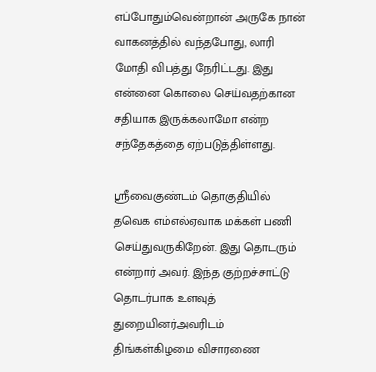எப்போதும்வென்றான் அருகே நான் வாகனத்தில் வந்தபோது, லாரி மோதி விபத்து நேரிட்டது. இது என்னை கொலை செய்வதற்கான சதியாக இருக்கலாமோ என்ற சந்தேகத்தை ஏற்படுத்திள்ளது.

ஸ்ரீவைகுண்டம் தொகுதியில் தவெக எம்எல்ஏவாக மக்கள் பணி செய்துவருகிறேன். இது தொடரும் என்றார் அவர். இந்த குற்றச்சாட்டு தொடர்பாக உளவுத் துறையினர்அவரிடம் திங்கள்கிழமை விசாரணை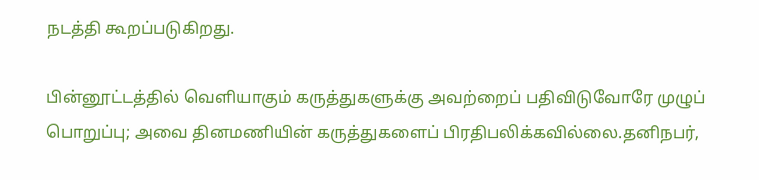நடத்தி கூறப்படுகிறது.

பின்னூட்டத்தில் வெளியாகும் கருத்துகளுக்கு அவற்றைப் பதிவிடுவோரே முழுப் பொறுப்பு; அவை தினமணியின் கருத்துகளைப் பிரதிபலிக்கவில்லை.தனிநபர்,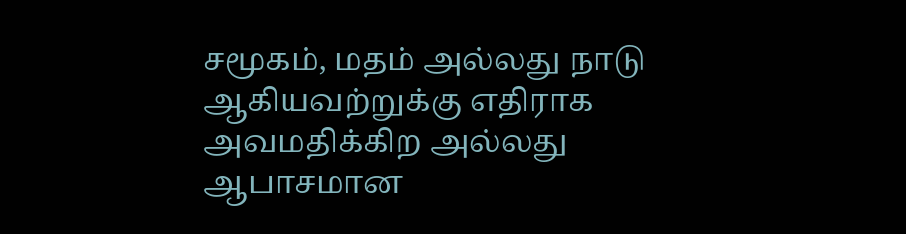சமூகம், மதம் அல்லது நாடு ஆகியவற்றுக்கு எதிராக அவமதிக்கிற அல்லது ஆபாசமான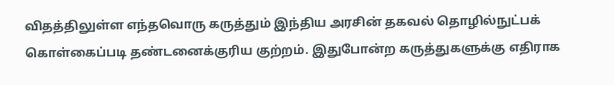விதத்திலுள்ள எந்தவொரு கருத்தும் இந்திய அரசின் தகவல் தொழில்நுட்பக் கொள்கைப்படி தண்டனைக்குரிய குற்றம். இதுபோன்ற கருத்துகளுக்கு எதிராக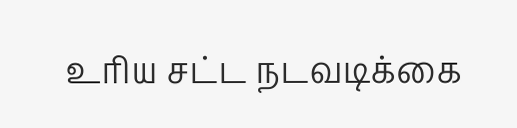உரிய சட்ட நடவடிக்கை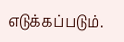எடுக்கப்படும்.